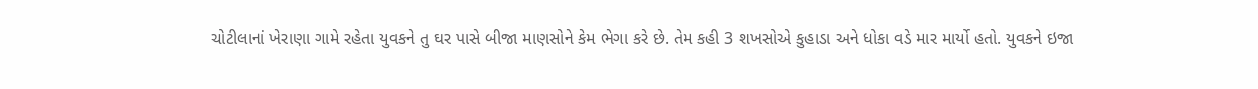ચોટીલાનાં ખેરાણા ગામે રહેતા યુવકને તુ ઘર પાસે બીજા માણસોને કેમ ભેગા કરે છે. તેમ કહી 3 શખસોએ કુહાડા અને ધોકા વડે માર માર્યો હતો. યુવકને ઇજા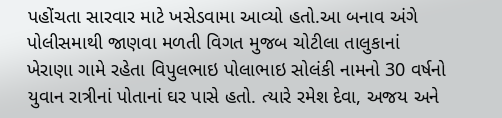પહોંચતા સારવાર માટે ખસેડવામા આવ્યો હતો.આ બનાવ અંગે પોલીસમાથી જાણવા મળતી વિગત મુજબ ચોટીલા તાલુકાનાં ખેરાણા ગામે રહેતા વિપુલભાઇ પોલાભાઇ સોલંકી નામનો 30 વર્ષનો યુવાન રાત્રીનાં પોતાનાં ઘર પાસે હતો. ત્યારે રમેશ દેવા, અજય અને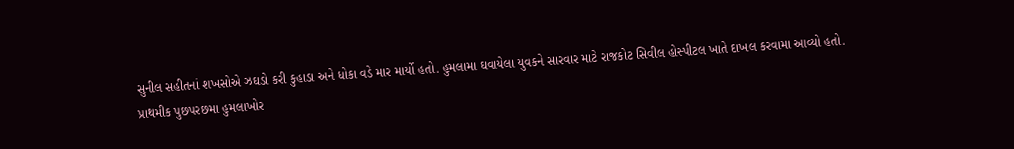સુનીલ સહીતનાં શખસોએ ઝઘડો કરી કુહાડા અને ધોકા વડે માર માર્યો હતો. હુમલામા ઘવાયેલા યુવકને સારવાર માટે રાજકોટ સિવીલ હોસ્પીટલ ખાતે દાખલ કરવામા આવ્યો હતો.
પ્રાથમીક પુછપરછમા હુમલાખોર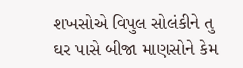શખસોએ વિપુલ સોલંકીને તુ ઘર પાસે બીજા માણસોને કેમ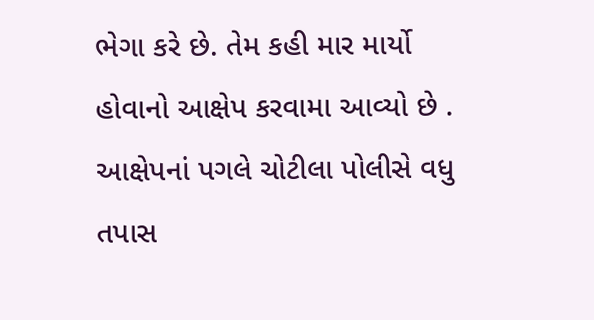ભેગા કરે છે. તેમ કહી માર માર્યો હોવાનો આક્ષેપ કરવામા આવ્યો છે . આક્ષેપનાં પગલે ચોટીલા પોલીસે વધુ તપાસ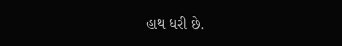હાથ ધરી છે.